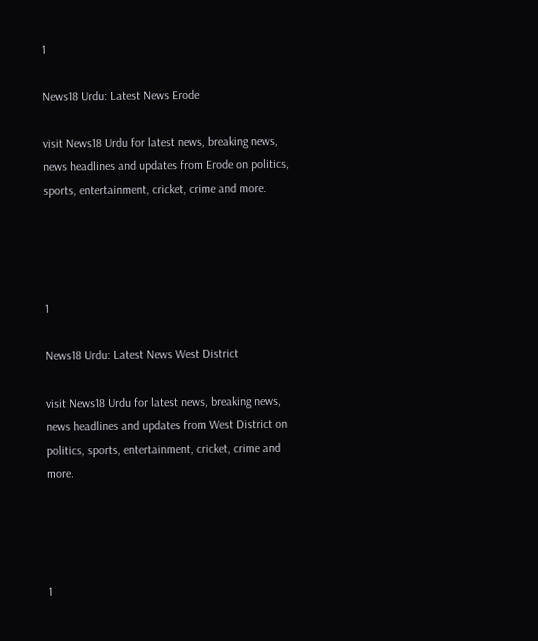1

News18 Urdu: Latest News Erode

visit News18 Urdu for latest news, breaking news, news headlines and updates from Erode on politics, sports, entertainment, cricket, crime and more.




1

News18 Urdu: Latest News West District

visit News18 Urdu for latest news, breaking news, news headlines and updates from West District on politics, sports, entertainment, cricket, crime and more.




1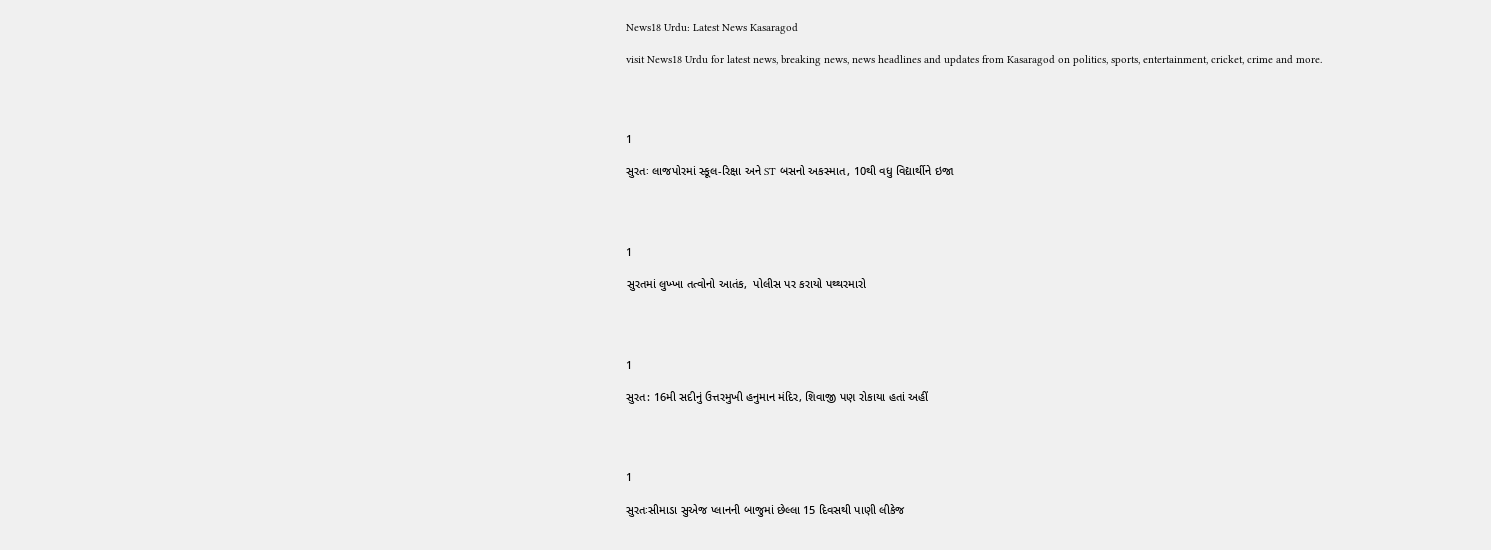News18 Urdu: Latest News Kasaragod

visit News18 Urdu for latest news, breaking news, news headlines and updates from Kasaragod on politics, sports, entertainment, cricket, crime and more.




1

સુરતઃ લાજપોરમાં સ્કૂલ-રિક્ષા અને ST બસનો અકસ્માત, 10થી વધુ વિદ્યાર્થીને ઇજા




1

સુરતમાં લુખ્ખા તત્વોનો આતંક,  પોલીસ પર કરાયો પથ્થરમારો




1

સુરત: 16મી સદીનું ઉત્તરમુખી હનુમાન મંદિર, શિવાજી પણ રોકાયા હતાં અહીં




1

સુરતઃસીમાડા સુએજ પ્લાનની બાજુમાં છેલ્લા 15 દિવસથી પાણી લીકેજ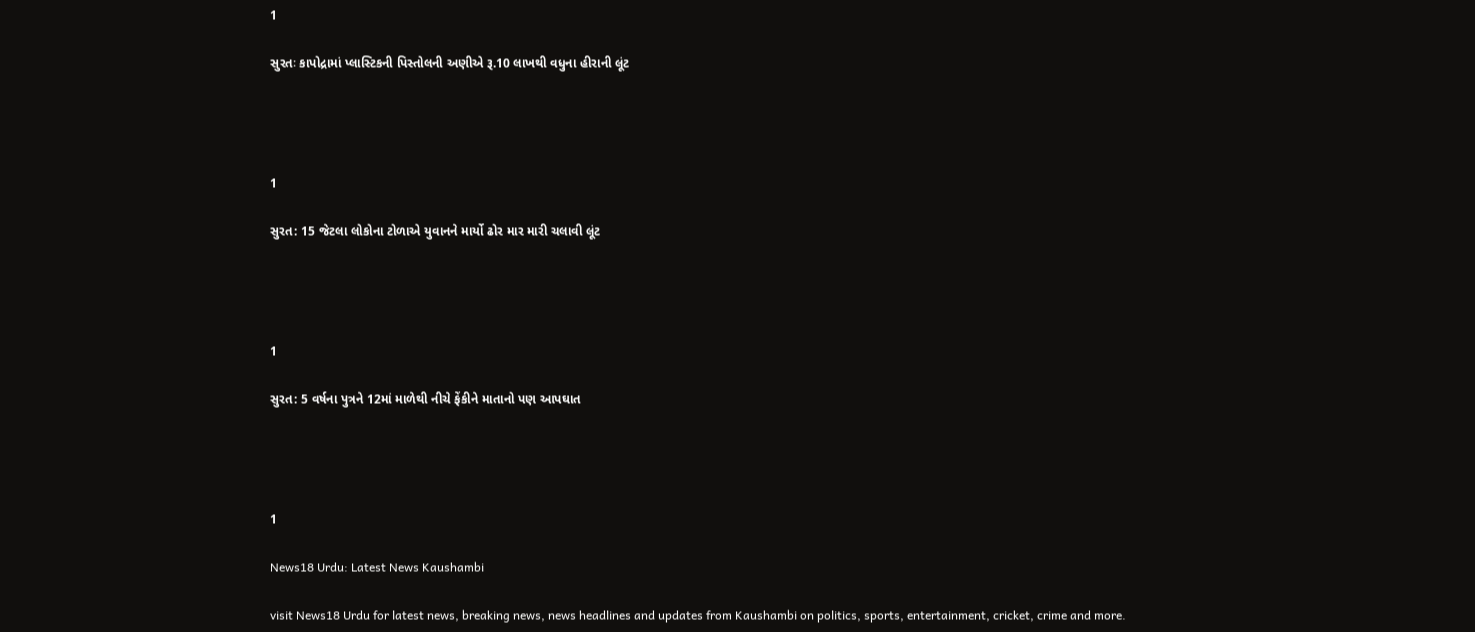1

સુરતઃ કાપોદ્રામાં પ્લાસ્ટિકની પિસ્તોલની અણીએ રૂ.10 લાખથી વધુના હીરાની લૂંટ




1

સુરત: 15 જેટલા લોકોના ટોળાએ યુવાનને માર્યો ઢોર માર મારી ચલાવી લૂંટ




1

સુરત: 5 વર્ષના પુત્રને 12માં માળેથી નીચે ફેંકીને માતાનો પણ આપઘાત




1

News18 Urdu: Latest News Kaushambi

visit News18 Urdu for latest news, breaking news, news headlines and updates from Kaushambi on politics, sports, entertainment, cricket, crime and more.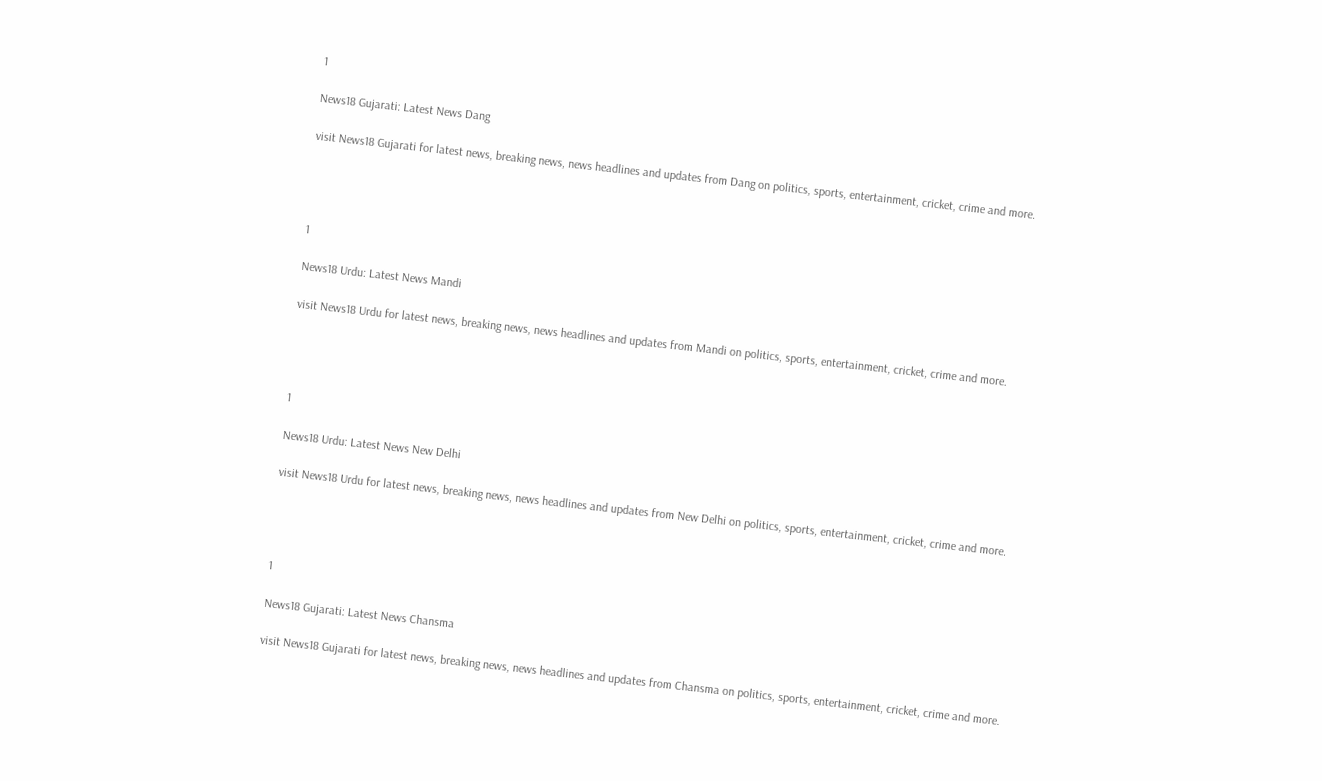1

News18 Gujarati: Latest News Dang

visit News18 Gujarati for latest news, breaking news, news headlines and updates from Dang on politics, sports, entertainment, cricket, crime and more.




1

News18 Urdu: Latest News Mandi

visit News18 Urdu for latest news, breaking news, news headlines and updates from Mandi on politics, sports, entertainment, cricket, crime and more.




1

News18 Urdu: Latest News New Delhi

visit News18 Urdu for latest news, breaking news, news headlines and updates from New Delhi on politics, sports, entertainment, cricket, crime and more.




1

News18 Gujarati: Latest News Chansma

visit News18 Gujarati for latest news, breaking news, news headlines and updates from Chansma on politics, sports, entertainment, cricket, crime and more.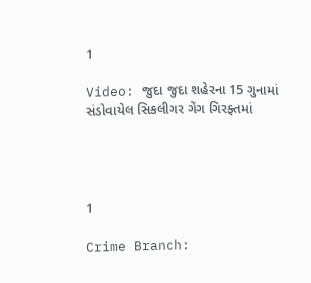1

Video: જુદા જુદા શહેરના 15 ગુનામાં સંડોવાયેલ સિકલીગર ગેંગ ગિરફ્તમાં




1

Crime Branch: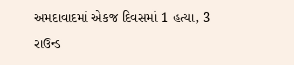અમદાવાદમાં એકજ દિવસમાં 1 હત્યા, 3 રાઉન્ડ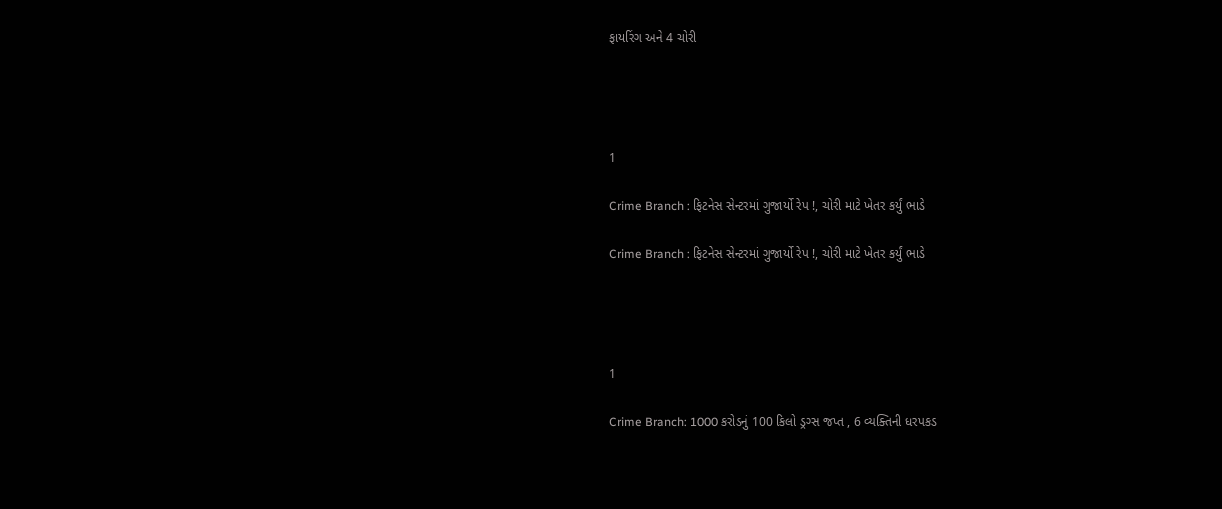ફાયરિંગ અને 4 ચોરી




1

Crime Branch : ફિટનેસ સેન્ટરમાં ગુજાર્યો રેપ !, ચોરી માટે ખેતર કર્યું ભાડે

Crime Branch : ફિટનેસ સેન્ટરમાં ગુજાર્યો રેપ !, ચોરી માટે ખેતર કર્યું ભાડે




1

Crime Branch: 1000 કરોડનું 100 કિલો ડ્રગ્સ જપ્ત , 6 વ્યક્તિની ધરપકડ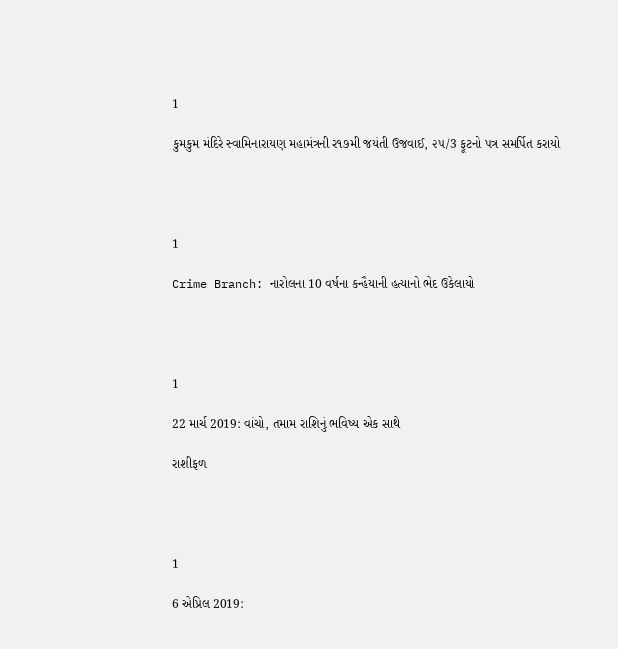1

કુમકુમ મંદિરે સ્વામિનારાયણ મહામંત્રની ર૧૭મી જયંતી ઉજવાઈ, ૨૫/3 ફૂટનો પત્ર સમર્પિત કરાયો




1

Crime Branch: નારોલના 10 વર્ષના કન્હૈયાની હત્યાનો ભેદ ઉકેલાયો




1

22 માર્ચ 2019: વાંચો, તમામ રાશિનું ભવિષ્ય એક સાથે

રાશીફળ




1

6 એપ્રિલ 2019: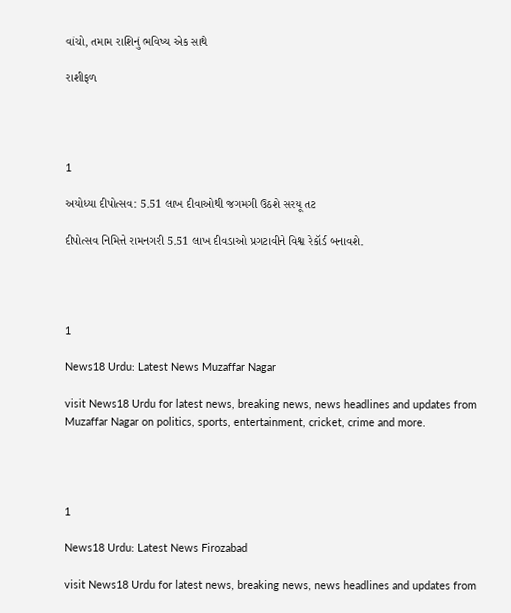વાંચો, તમામ રાશિનું ભવિષ્ય એક સાથે

રાશીફળ




1

અયોધ્યા દીપોત્સવ: 5.51 લાખ દીવાઓથી જગમગી ઉઠશે સરયૂ તટ

દીપોત્સવ નિમિત્તે રામનગરી 5.51 લાખ દીવડાઓ પ્રગટાવીને વિશ્વ રેકૉર્ડ બનાવશે.




1

News18 Urdu: Latest News Muzaffar Nagar

visit News18 Urdu for latest news, breaking news, news headlines and updates from Muzaffar Nagar on politics, sports, entertainment, cricket, crime and more.




1

News18 Urdu: Latest News Firozabad

visit News18 Urdu for latest news, breaking news, news headlines and updates from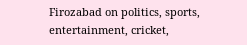Firozabad on politics, sports, entertainment, cricket,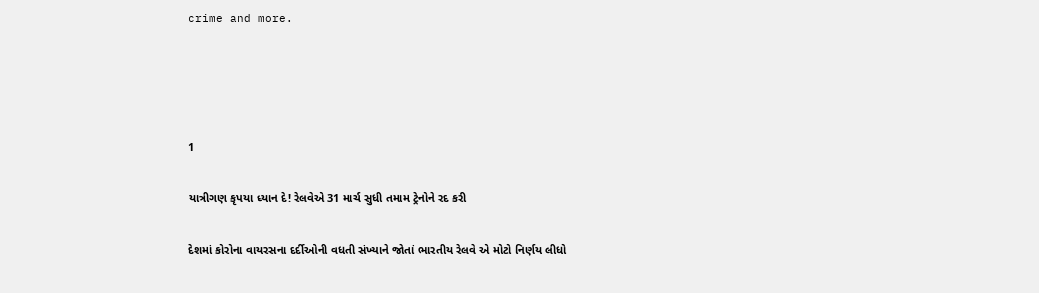crime and more.




1

યાત્રીગણ કૃપયા ધ્યાન દે! રેલવેએ 31 માર્ચ સુધી તમામ ટ્રેનોને રદ કરી

દેશમાં કોરોના વાયરસના દર્દીઓની વધતી સંખ્યાને જોતાં ભારતીય રેલવે એ મોટો નિર્ણય લીધો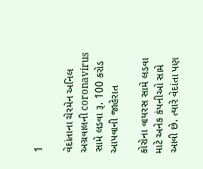1

વેદાંતાના ચેરમેન અનિલ અગ્રવાલની coronavirus સામે લડવા રૂ. 100 કરોડ આપવાની જાહેરાત

કોરોના વાયરસ સામે લડવા માટે અનેક કંપનીઓ સામે આવી છે. ત્યારે વેદાંતા પણ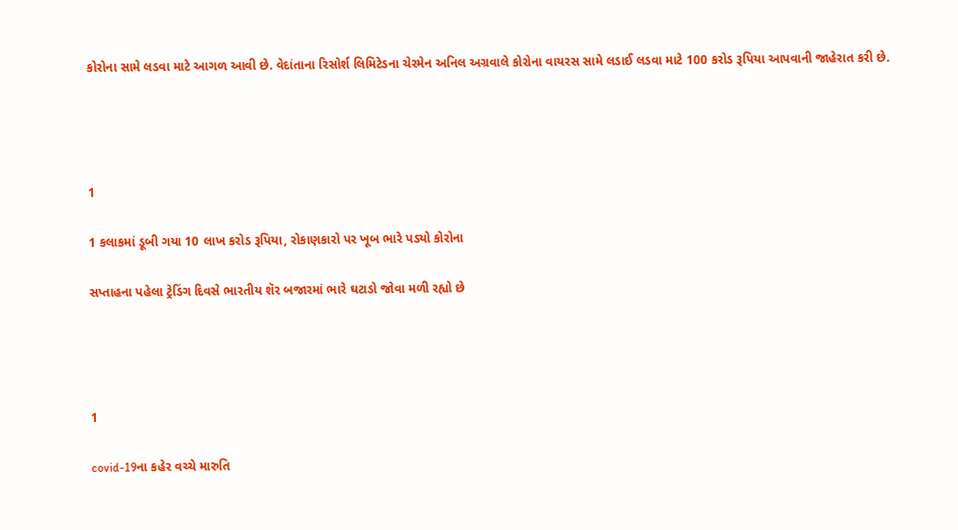કોરોના સામે લડવા માટે આગળ આવી છે. વેદાંતાના રિસોર્શ લિમિટેડના ચેરમેન અનિલ અગ્રવાલે કોરોના વાયરસ સામે લડાઈ લડવા માટે 100 કરોડ રૂપિયા આપવાની જાહેરાત કરી છે.




1

1 કલાકમાં ડૂબી ગયા 10 લાખ કરોડ રૂપિયા, રોકાણકારો પર ખૂબ ભારે પડ્યો કોરોના

સપ્તાહના પહેલા ટ્રેડિંગ દિવસે ભારતીય શૅર બજારમાં ભારે ઘટાડો જોવા મળી રહ્યો છે




1

covid-19ના કહેર વચ્ચે મારુતિ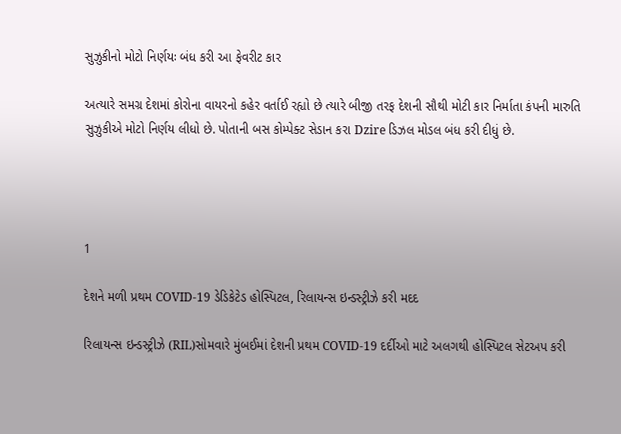સુઝુકીનો મોટો નિર્ણયઃ બંધ કરી આ ફેવરીટ કાર

અત્યારે સમગ્ર દેશમાં કોરોના વાયરનો કહેર વર્તાઈ રહ્યો છે ત્યારે બીજી તરફ દેશની સૌથી મોટી કાર નિર્માતા કંપની મારુતિ સુઝુકીએ મોટો નિર્ણય લીધો છે. પોતાની બસ કોમ્પેક્ટ સેડાન કરા Dzire ડિઝલ મોડલ બંધ કરી દીધું છે.




1

દેશને મળી પ્રથમ COVID-19 ડેડિકેટેડ હોસ્પિટલ, રિલાયન્સ ઇન્ડસ્ટ્રીઝે કરી મદદ

રિલાયન્સ ઇન્ડસ્ટ્રીઝે (RIL)સોમવારે મુંબઈમાં દેશની પ્રથમ COVID-19 દર્દીઓ માટે અલગથી હોસ્પિટલ સેટઅપ કરી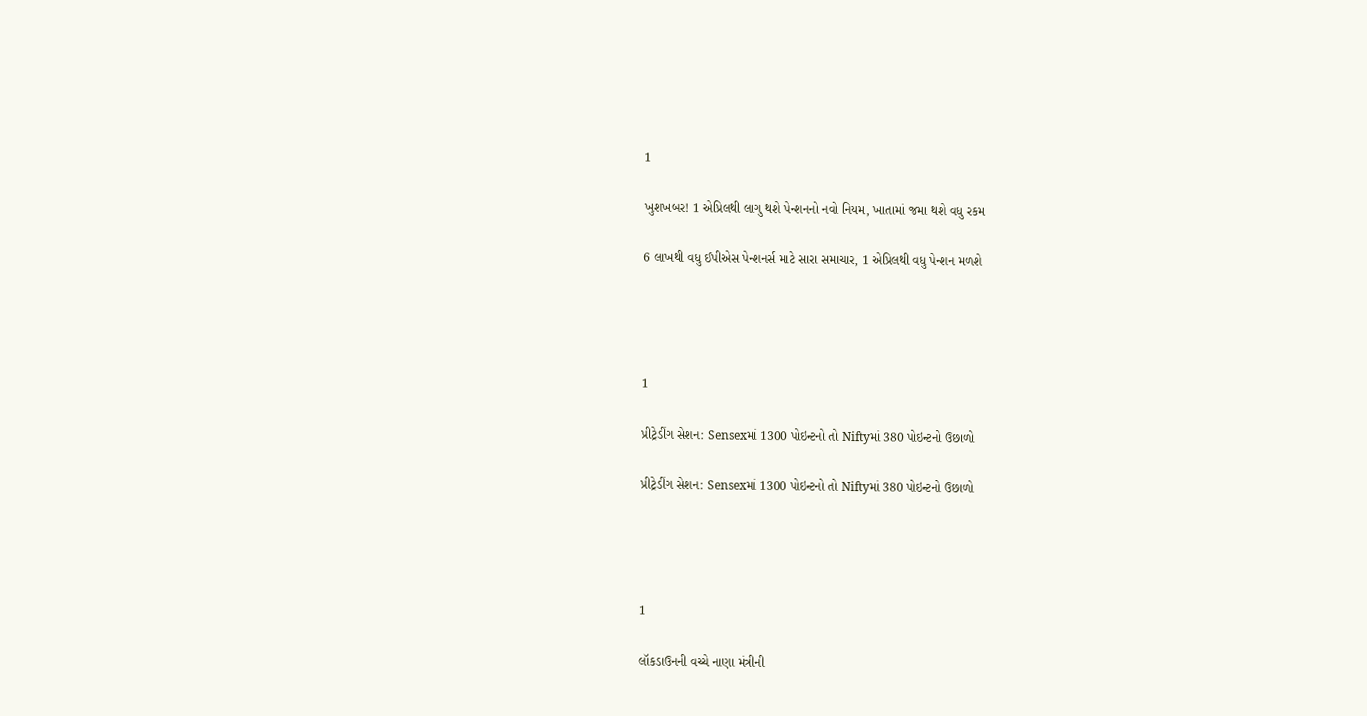1

ખુશખબર! 1 એપ્રિલથી લાગુ થશે પેન્શનનો નવો નિયમ, ખાતામાં જમા થશે વધુ રકમ

6 લાખથી વધુ ઈપીએસ પેન્શનર્સ માટે સારા સમાચાર, 1 એપ્રિલથી વધુ પેન્શન મળશે




1

પ્રીટ્રેડીંગ સેશન: Sensexમાં 1300 પોઇન્ટનો તો Niftyમાં 380 પોઇન્ટનો ઉછાળો

પ્રીટ્રેડીંગ સેશન: Sensexમાં 1300 પોઇન્ટનો તો Niftyમાં 380 પોઇન્ટનો ઉછાળો




1

લૉકડાઉનની વચ્ચે નાણા મંત્રીની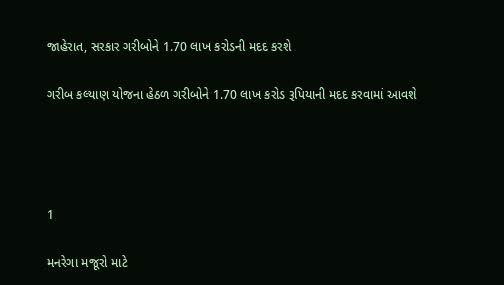જાહેરાત, સરકાર ગરીબોને 1.70 લાખ કરોડની મદદ કરશે

ગરીબ કલ્યાણ યોજના હેઠળ ગરીબોને 1.70 લાખ કરોડ રૂપિયાની મદદ કરવામાં આવશે




1

મનરેગા મજૂરો માટે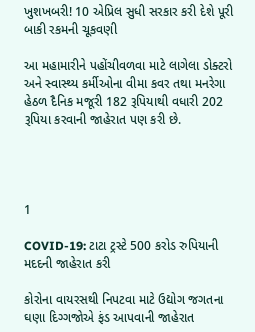ખુશખબરી! 10 એપ્રિલ સુધી સરકાર કરી દેશે પૂરી બાકી રકમની ચૂકવણી

આ મહામારીને પહોંચીવળવા માટે લાગેલા ડોક્ટરો અને સ્વાસ્થ્ય કર્મીઓના વીમા કવર તથા મનરેગા હેઠળ દૈનિક મજૂરી 182 રૂપિયાથી વધારી 202 રૂપિયા કરવાની જાહેરાત પણ કરી છે.




1

COVID-19: ટાટા ટ્રસ્ટે 500 કરોડ રુપિયાની મદદની જાહેરાત કરી

કોરોના વાયરસથી નિપટવા માટે ઉદ્યોગ જગતના ઘણા દિગ્ગજોએ ફંડ આપવાની જાહેરાત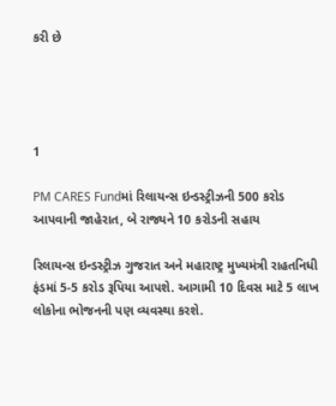કરી છે




1

PM CARES Fundમાં રિલાયન્સ ઇન્ડસ્ટ્રીઝની 500 કરોડ આપવાની જાહેરાત, બે રાજ્યને 10 કરોડની સહાય

રિલાયન્સ ઇન્ડસ્ટ્રીઝ ગુજરાત અને મહારાષ્ટ્ર મુખ્યમંત્રી રાહતનિધી ફંડમાં 5-5 કરોડ રૂપિયા આપશે. આગામી 10 દિવસ માટે 5 લાખ લોકોના ભોજનની પણ વ્યવસ્થા કરશે.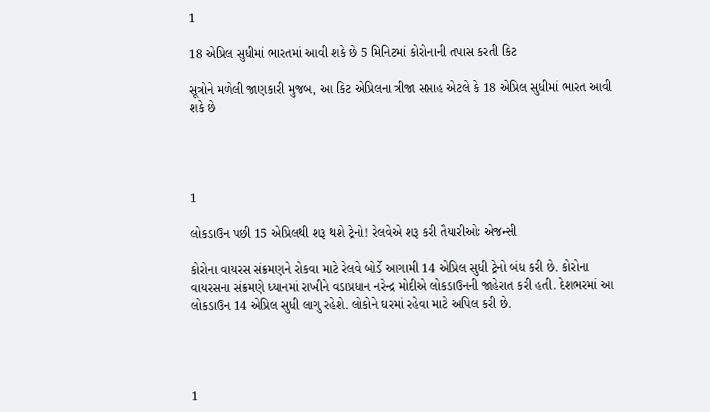1

18 એપ્રિલ સુધીમાં ભારતમાં આવી શકે છે 5 મિનિટમાં કોરોનાની તપાસ કરતી કિટ

સૂત્રોને મળેલી જાણકારી મુજબ, આ કિટ એપ્રિલના ત્રીજા સપ્તાહ એટલે કે 18 એપ્રિલ સુધીમાં ભારત આવી શકે છે




1

લોકડાઉન પછી 15 એપ્રિલથી શરૂ થશે ટ્રેનો! રેલવેએ શરૂ કરી તૈયારીઓઃ એજન્સી

કોરોના વાયરસ સંક્રમણને રોકવા માટે રેલવે બોર્ડે આગામી 14 એપ્રિલ સુધી ટ્રેનો બંધ કરી છે. કોરોના વાયરસના સંક્રમણે ધ્યાનમાં રાખીને વડાપ્રધાન નરેન્દ્ર મોદીએ લોકડાઉનની જાહેરાત કરી હતી. દેશભરમાં આ લોકડાઉન 14 એપ્રિલ સુધી લાગુ રહેશે. લોકોને ઘરમાં રહેવા માટે અપિલ કરી છે.




1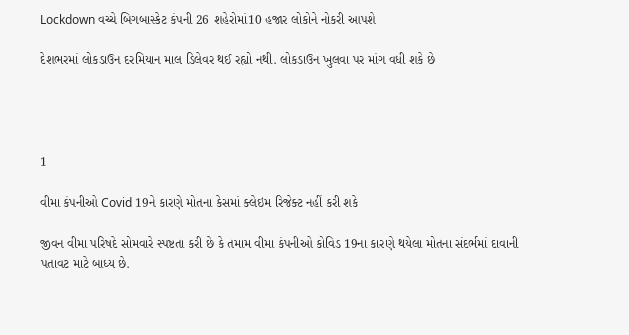Lockdown વચ્ચે બિગબાસ્કેટ કંપની 26 શહેરોમાં10 હજાર લોકોને નોકરી આપશે

દેશભરમાં લોકડાઉન દરમિયાન માલ ડિલેવર થઈ રહ્યો નથી. લોકડાઉન ખુલવા પર માંગ વધી શકે છે




1

વીમા કંપનીઓ Covid 19ને કારણે મોતના કેસમાં ક્લેઇમ રિજેક્ટ નહીં કરી શકે

જીવન વીમા પરિષદે સોમવારે સ્પષ્ટતા કરી છે કે તમામ વીમા કંપનીઓ કોવિડ 19ના કારણે થયેલા મોતના સંદર્ભમાં દાવાની પતાવટ માટે બાધ્ય છે.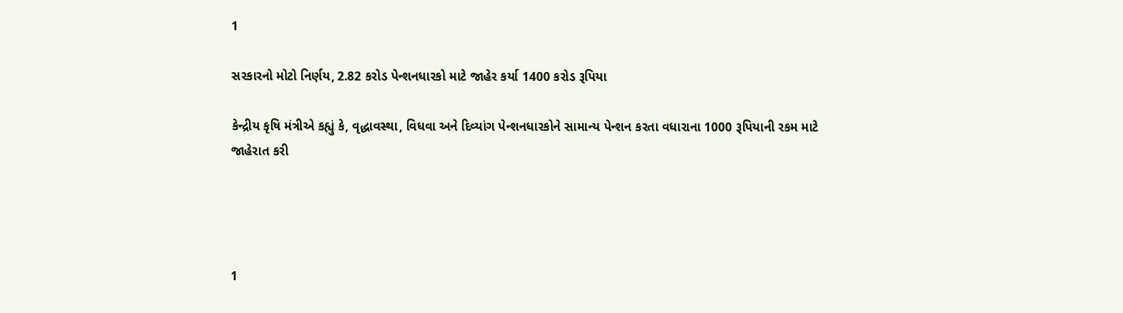1

સરકારનો મોટો નિર્ણય, 2.82 કરોડ પેન્શનધારકો માટે જાહેર કર્યા 1400 કરોડ રૂપિયા

કેન્દ્રીય કૃષિ મંત્રીએ કહ્યું કે, વૃદ્ધાવસ્થા, વિધવા અને દિવ્યાંગ પેન્શનધારકોને સામાન્ય પેન્શન કરતા વધારાના 1000 રૂપિયાની રકમ માટે જાહેરાત કરી




1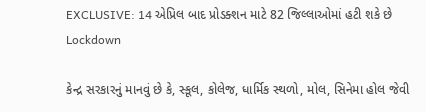EXCLUSIVE: 14 એપ્રિલ બાદ પ્રોડક્શન માટે 82 જિલ્લાઓમાં હટી શકે છે Lockdown

કેન્દ્ર સરકારનું માનવું છે કે, સ્કૂલ, કોલેજ, ધાર્મિક સ્થળો, મોલ, સિનેમા હોલ જેવી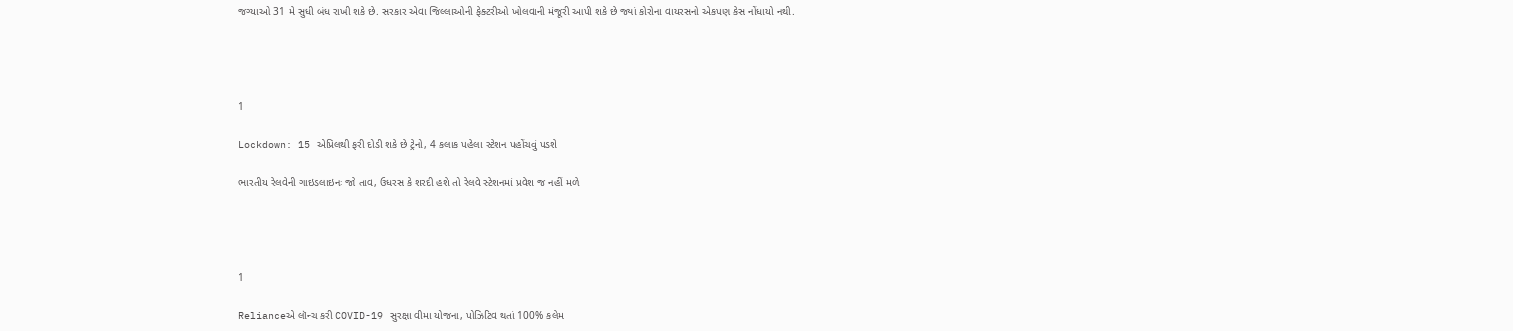જગ્યાઓ 31 મે સુધી બંધ રાખી શકે છે. સરકાર એવા જિલ્લાઓની ફેક્ટરીઓ ખોલવાની મંજૂરી આપી શકે છે જ્યાં કોરોના વાયરસનો એકપણ કેસ નોંધાયો નથી.




1

Lockdown: 15 એપ્રિલથી ફરી દોડી શકે છે ટ્રેનો, 4 કલાક પહેલા સ્ટેશન પહોંચવું પડશે

ભારતીય રેલવેની ગાઇડલાઇનઃ જો તાવ, ઉધરસ કે શરદી હશે તો રેલવે સ્ટેશનમાં પ્રવેશ જ નહીં મળે




1

Relianceએ લૉન્ચ કરી COVID-19 સુરક્ષા વીમા યોજના, પોઝિટિવ થતાં 100% કલેમ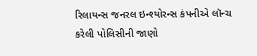રિલાયન્સ જનરલ ઇન્શ્યોરન્સ કંપનીએ લૉન્ચ કરેલી પોલિસીની જાણો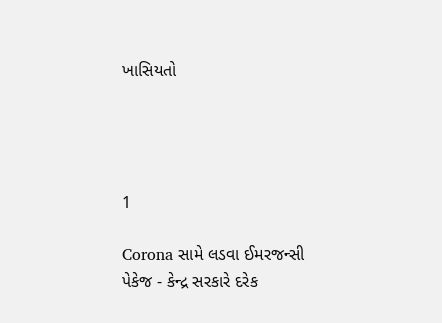ખાસિયતો




1

Corona સામે લડવા ઈમરજન્સી પેકેજ - કેન્દ્ર સરકારે દરેક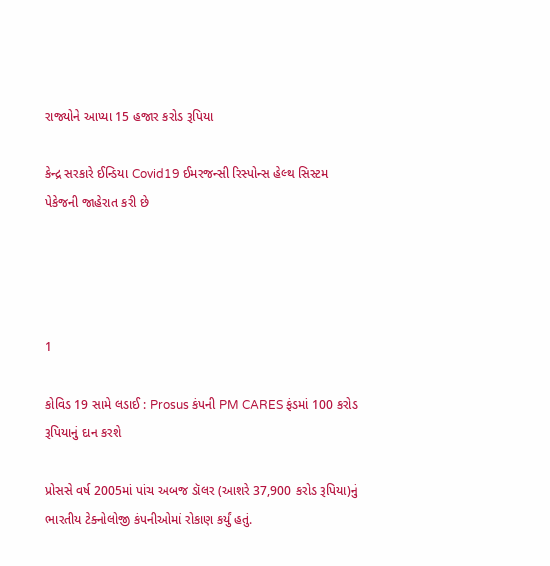રાજ્યોને આપ્યા 15 હજાર કરોડ રૂપિયા

કેન્દ્ર સરકારે ઈન્ડિયા Covid19 ઈમરજન્સી રિસ્પોન્સ હેલ્થ સિસ્ટમ પેકેજની જાહેરાત કરી છે




1

કોવિડ 19 સામે લડાઈ : Prosus કંપની PM CARES ફંડમાં 100 કરોડ રૂપિયાનું દાન કરશે

પ્રોસસે વર્ષ 2005માં પાંચ અબજ ડૉલર (આશરે 37,900 કરોડ રૂપિયા)નું ભારતીય ટેક્નોલોજી કંપનીઓમાં રોકાણ કર્યું હતું.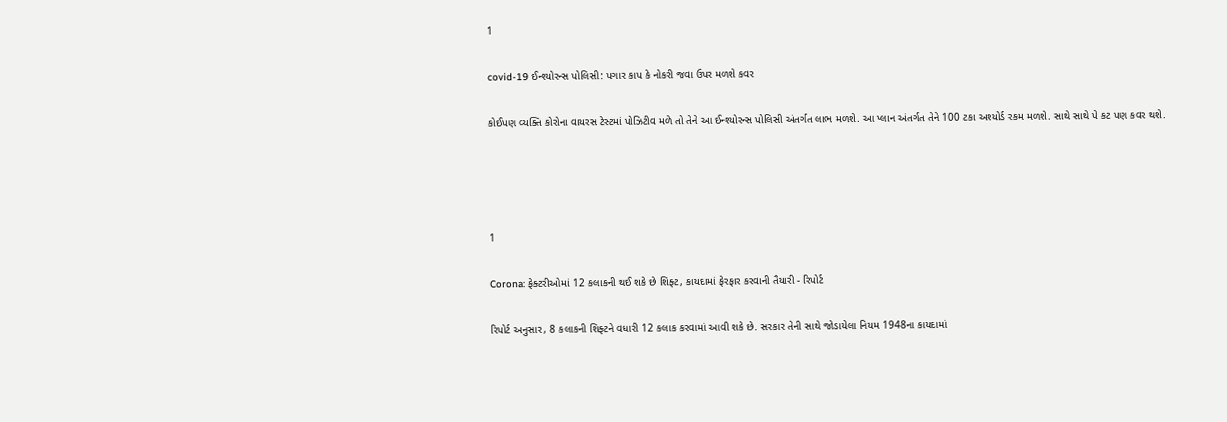1

covid-19 ઈન્શ્યોરન્સ પોલિસી: પગાર કાપ કે નોકરી જવા ઉપર મળશે કવર

કોઈપણ વ્યક્તિ કોરોના વાયરસ ટેસ્ટમાં પોઝિટીવ મળે તો તેને આ ઈન્શ્યોરન્સ પોલિસી અંતર્ગત લાભ મળશે. આ પ્લાન અંતર્ગત તેને 100 ટકા અશ્યોર્ડ રકમ મળશે. સાથે સાથે પે કટ પણ કવર થશે.




1

Corona: ફેક્ટરીઓમાં 12 કલાકની થઈ શકે છે શિફ્ટ, કાયદામાં ફેરફાર કરવાની તૈયારી - રિપોર્ટ

રિપોર્ટ અનુસાર, 8 કલાકની શિફ્ટને વધારી 12 કલાક કરવામાં આવી શકે છે. સરકાર તેની સાથે જોડાયેલા નિયમ 1948ના કાયદામાં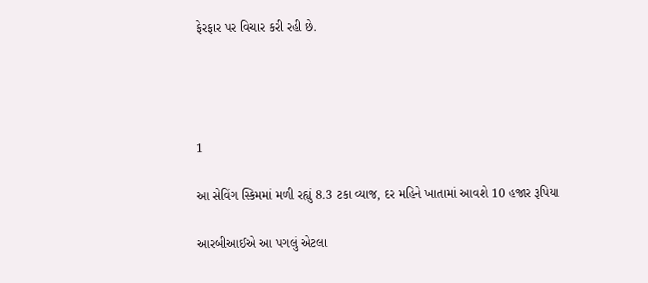ફેરફાર પર વિચાર કરી રહી છે.




1

આ સેવિંગ સ્કિમમાં મળી રહ્યું 8.3 ટકા વ્યાજ, દર મહિને ખાતામાં આવશે 10 હજાર રૂપિયા

આરબીઆઈએ આ પગલું એટલા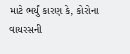માટે ભર્યું કારણ કે, કોરોના વાયરસની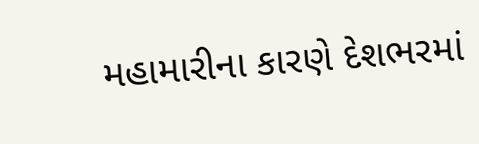મહામારીના કારણે દેશભરમાં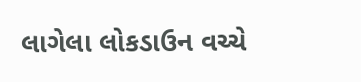લાગેલા લોકડાઉન વચ્ચે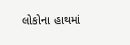લોકોના હાથમાં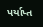પર્યાપ્ત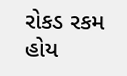રોકડ રકમ હોય